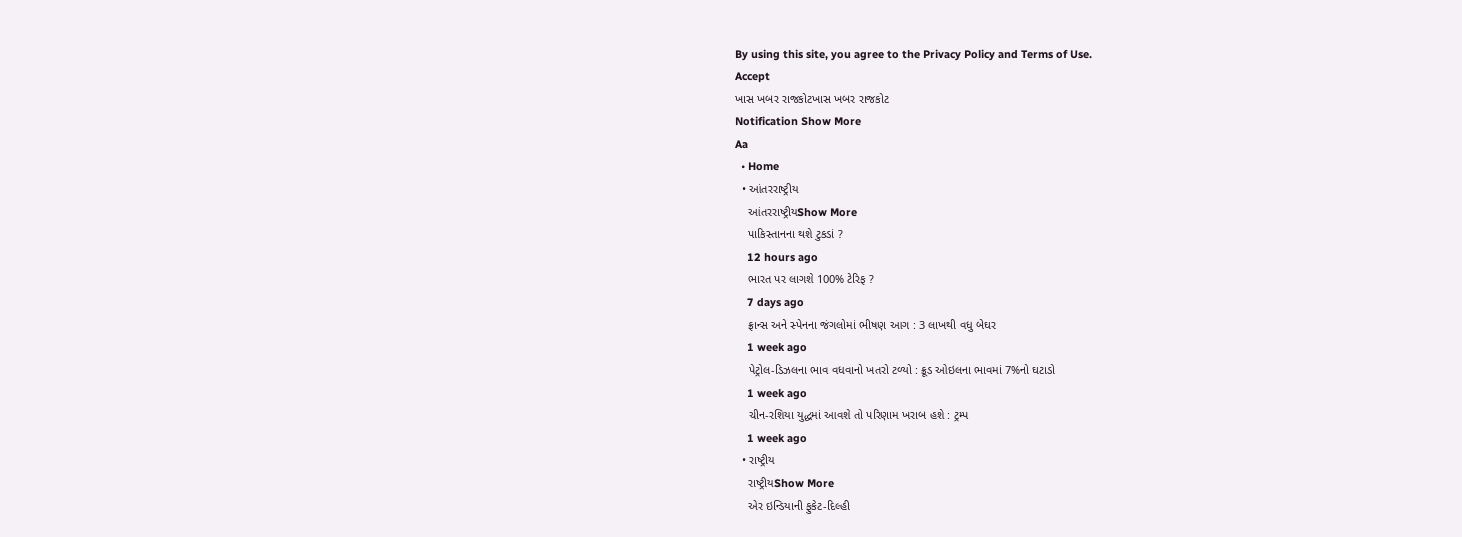By using this site, you agree to the Privacy Policy and Terms of Use.
Accept
ખાસ ખબર રાજકોટખાસ ખબર રાજકોટ
Notification Show More
Aa
  • Home
  • આંતરરાષ્ટ્રીય
    આંતરરાષ્ટ્રીયShow More
    પાકિસ્તાનના થશે ટુકડાં ?
    12 hours ago
    ભારત પર લાગશે 100% ટેરિફ ?
    7 days ago
    ફ્રાન્સ અને સ્પેનના જંગલોમાં ભીષણ આગ : 3 લાખથી વધુ બેઘર
    1 week ago
    પેટ્રોલ-ડિઝલના ભાવ વધવાનો ખતરો ટળ્યો : ક્રૂડ ઓઇલના ભાવમાં 7%નો ઘટાડો
    1 week ago
    ચીન-રશિયા યુદ્ધમાં આવશે તો પરિણામ ખરાબ હશે : ટ્રમ્પ
    1 week ago
  • રાષ્ટ્રીય
    રાષ્ટ્રીયShow More
    એર ઇન્ડિયાની ફુકેટ-દિલ્હી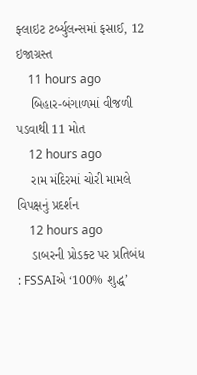ફ્લાઇટ ટર્બ્યુલન્સમાં ફસાઈ, 12 ઇજાગ્રસ્ત
    11 hours ago
    બિહાર-બંગાળમાં વીજળી પડવાથી 11 મોત
    12 hours ago
    રામ મંદિરમાં ચોરી મામલે વિપક્ષનું પ્રદર્શન
    12 hours ago
    ડાબરની પ્રોડક્ટ પર પ્રતિબંધ : FSSAIએ ‘100% શુદ્ધ’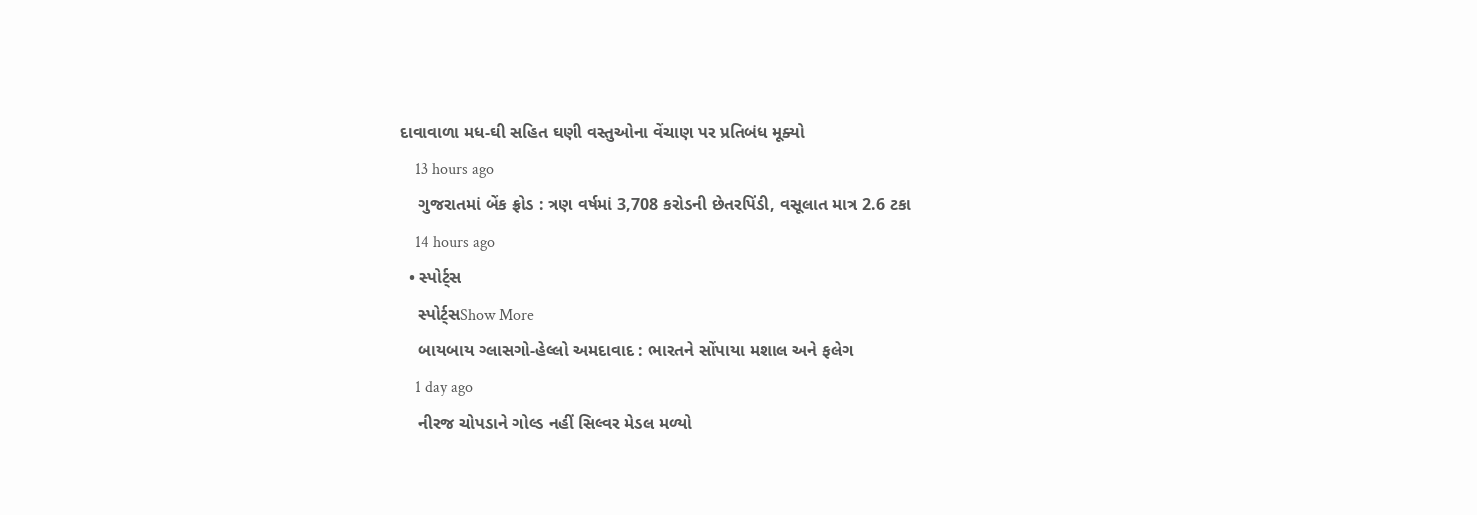દાવાવાળા મધ-ઘી સહિત ઘણી વસ્તુઓના વેંચાણ પર પ્રતિબંધ મૂક્યો
    13 hours ago
    ગુજરાતમાં બેંક ફ્રોડ : ત્રણ વર્ષમાં 3,708 કરોડની છેતરપિંડી, વસૂલાત માત્ર 2.6 ટકા
    14 hours ago
  • સ્પોર્ટ્સ
    સ્પોર્ટ્સShow More
    બાયબાય ગ્લાસગો-હેલ્લો અમદાવાદ : ભારતને સોંપાયા મશાલ અને ફલેગ
    1 day ago
    નીરજ ચોપડાને ગોલ્ડ નહીં સિલ્વર મેડલ મળ્યો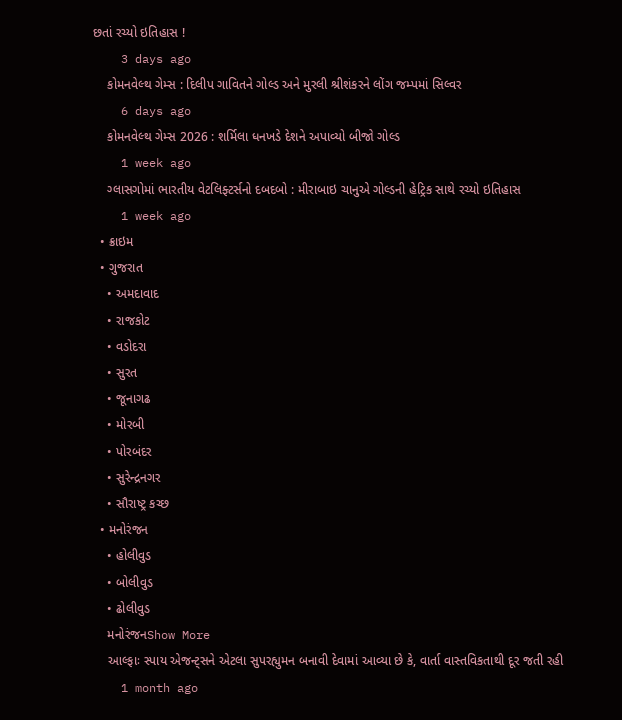છતાં રચ્યો ઇતિહાસ !
    3 days ago
    કોમનવેલ્થ ગેમ્સ : દિલીપ ગાવિતને ગોલ્ડ અને મુરલી શ્રીશંકરને લોંગ જમ્પમાં સિલ્વર
    6 days ago
    કોમનવેલ્થ ગેમ્સ 2026 : શર્મિલા ધનખડે દેશને અપાવ્યો બીજો ગોલ્ડ
    1 week ago
    ગ્લાસગોમાં ભારતીય વેટલિફ્ટર્સનો દબદબો : મીરાબાઇ ચાનુએ ગોલ્ડની હેટ્રિક સાથે રચ્યો ઇતિહાસ
    1 week ago
  • ક્રાઇમ
  • ગુજરાત
    • અમદાવાદ
    • રાજકોટ
    • વડોદરા
    • સુરત
    • જૂનાગઢ
    • મોરબી
    • પોરબંદર
    • સુરેન્દ્રનગર
    • સૌરાષ્ટ્ર કચ્છ
  • મનોરંજન
    • હોલીવુડ
    • બોલીવુડ
    • ઢોલીવુડ
    મનોરંજનShow More
    આલ્ફાઃ સ્પાય એજન્ટ્સને એટલા સુપરહ્યુમન બનાવી દેવામાં આવ્યા છે કે, વાર્તા વાસ્તવિકતાથી દૂર જતી રહી
    1 month ago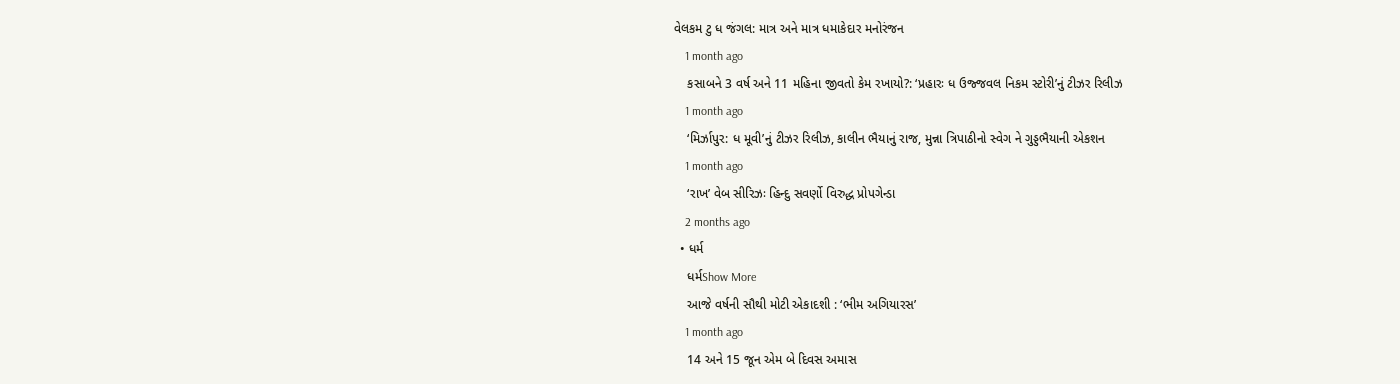વેલકમ ટુ ધ જંગલ: માત્ર અને માત્ર ધમાકેદાર મનોરંજન
    1 month ago
    કસાબને 3 વર્ષ અને 11 મહિના જીવતો કેમ રખાયો?: ‘પ્રહારઃ ધ ઉજ્જવલ નિકમ સ્ટોરી’નું ટીઝર રિલીઝ
    1 month ago
    ‘મિર્ઝાપુર: ધ મૂવી’નું ટીઝર રિલીઝ, કાલીન ભૈયાનું રાજ, મુન્ના ત્રિપાઠીનો સ્વેગ ને ગુડ્ડભૈયાની એકશન
    1 month ago
    ‘રાખ’ વેબ સીરિઝઃ હિન્દુ સવર્ણો વિરુદ્ધ પ્રોપગેન્ડા
    2 months ago
  • ધર્મ
    ધર્મShow More
    આજે વર્ષની સૌથી મોટી એકાદશી : ‘ભીમ અગિયારસ’
    1 month ago
    14 અને 15 જૂન એમ બે દિવસ અમાસ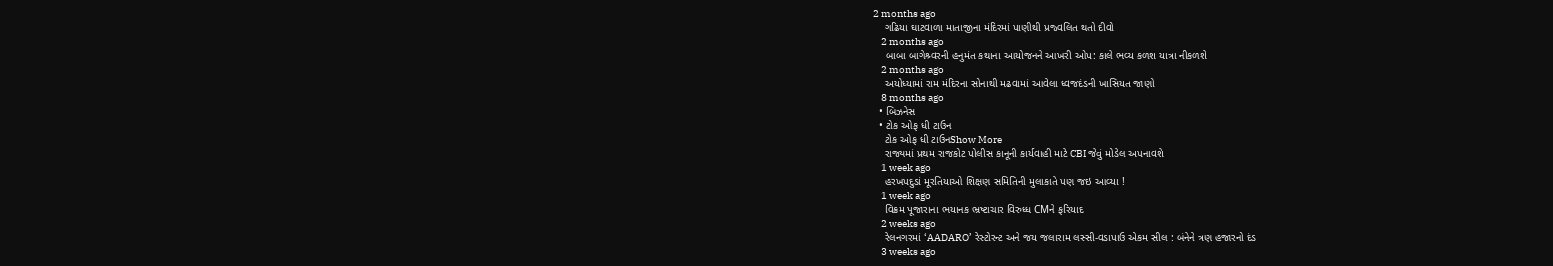2 months ago
    ગઢિયા ઘાટવાળા માતાજીના મંદિરમાં પાણીથી પ્રજ્વલિત થતો દીવો
    2 months ago
    બાબા બાગેશ્ર્વરની હનુમંત કથાના આયોજનને આખરી ઓપ: કાલે ભવ્ય કળશ યાત્રા નીકળશે
    2 months ago
    અયોધ્યામાં રામ મંદિરના સોનાથી મઢવામાં આવેલા ધ્વજદંડની ખાસિયત જાણો
    8 months ago
  • બિઝનેસ
  • ટોક ઓફ ધી ટાઉન
    ટોક ઓફ ધી ટાઉનShow More
    રાજ્યમાં પ્રથમ રાજકોટ પોલીસ કાનૂની કાર્યવાહી માટે CBI જેવું મોડેલ અપનાવશે
    1 week ago
    હરખપદુડાં મૂરતિયાઓ શિક્ષણ સમિતિની મુલાકાતે પણ જઇ આવ્યા !
    1 week ago
    વિક્રમ પૂજારાના ભયાનક ભ્રષ્ટાચાર વિરુધ્ધ CMને ફરિયાદ
    2 weeks ago
    રેલનગરમાં ‘AADARO’ રેસ્ટોરન્ટ અને જય જલારામ લસ્સી-વડાપાઉ એકમ સીલ : બંનેને ત્રણ હજારનો દંડ
    3 weeks ago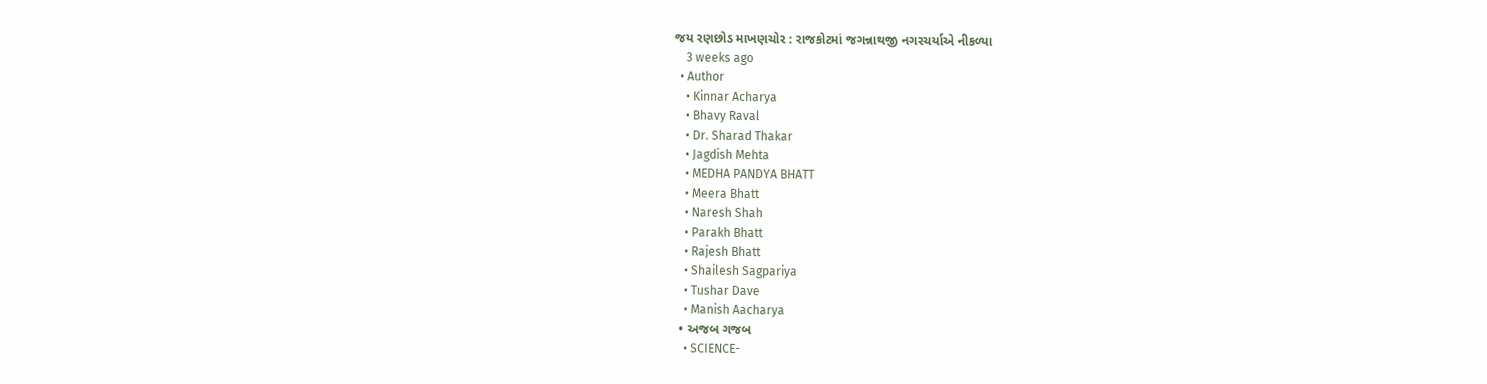જય રણછોડ માખણચોર : રાજકોટમાં જગન્નાથજી નગરચર્યાએ નીકળ્યા
    3 weeks ago
  • Author
    • Kinnar Acharya
    • Bhavy Raval
    • Dr. Sharad Thakar
    • Jagdish Mehta
    • MEDHA PANDYA BHATT
    • Meera Bhatt
    • Naresh Shah
    • Parakh Bhatt
    • Rajesh Bhatt
    • Shailesh Sagpariya
    • Tushar Dave
    • Manish Aacharya
  • અજબ ગજબ
    • SCIENCE-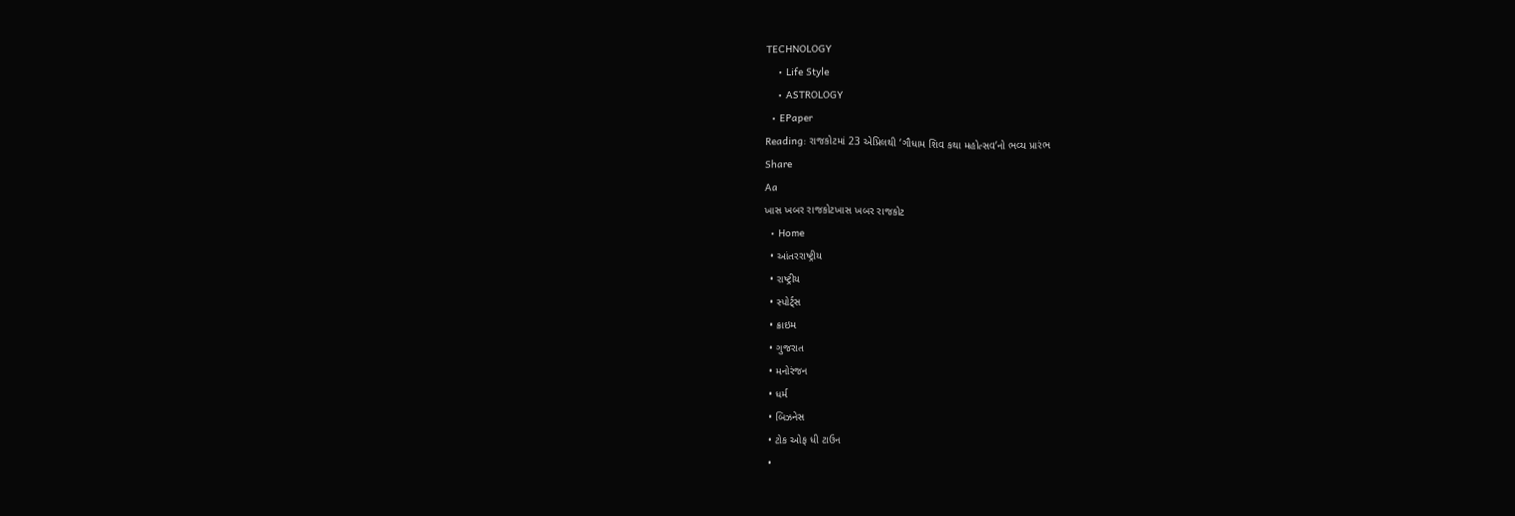TECHNOLOGY
    • Life Style
    • ASTROLOGY
  • EPaper
Reading: રાજકોટમાં 23 એપ્રિલથી ‘ગૌધામ શિવ કથા મહોત્સવ’નો ભવ્ય પ્રારંભ
Share
Aa
ખાસ ખબર રાજકોટખાસ ખબર રાજકોટ
  • Home
  • આંતરરાષ્ટ્રીય
  • રાષ્ટ્રીય
  • સ્પોર્ટ્સ
  • ક્રાઇમ
  • ગુજરાત
  • મનોરંજન
  • ધર્મ
  • બિઝનેસ
  • ટોક ઓફ ધી ટાઉન
  •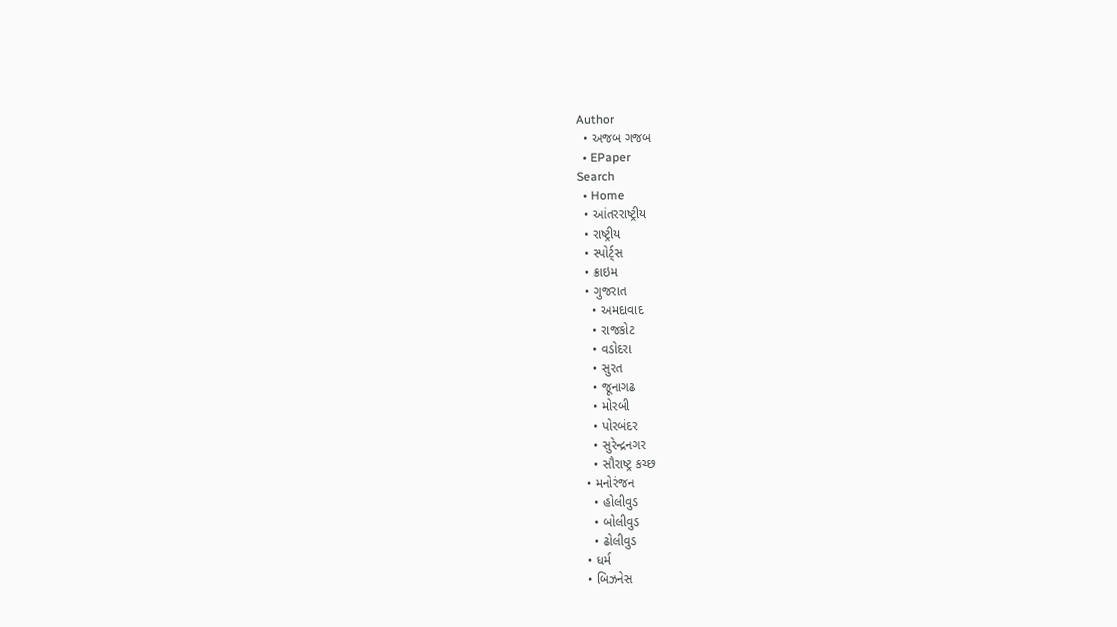Author
  • અજબ ગજબ
  • EPaper
Search
  • Home
  • આંતરરાષ્ટ્રીય
  • રાષ્ટ્રીય
  • સ્પોર્ટ્સ
  • ક્રાઇમ
  • ગુજરાત
    • અમદાવાદ
    • રાજકોટ
    • વડોદરા
    • સુરત
    • જૂનાગઢ
    • મોરબી
    • પોરબંદર
    • સુરેન્દ્રનગર
    • સૌરાષ્ટ્ર કચ્છ
  • મનોરંજન
    • હોલીવુડ
    • બોલીવુડ
    • ઢોલીવુડ
  • ધર્મ
  • બિઝનેસ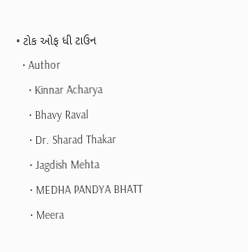• ટોક ઓફ ધી ટાઉન
  • Author
    • Kinnar Acharya
    • Bhavy Raval
    • Dr. Sharad Thakar
    • Jagdish Mehta
    • MEDHA PANDYA BHATT
    • Meera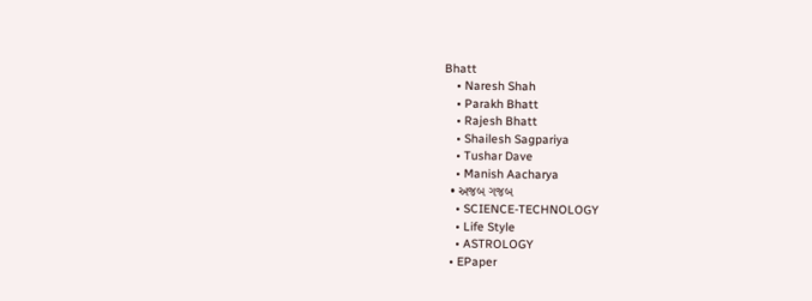Bhatt
    • Naresh Shah
    • Parakh Bhatt
    • Rajesh Bhatt
    • Shailesh Sagpariya
    • Tushar Dave
    • Manish Aacharya
  • અજબ ગજબ
    • SCIENCE-TECHNOLOGY
    • Life Style
    • ASTROLOGY
  • EPaper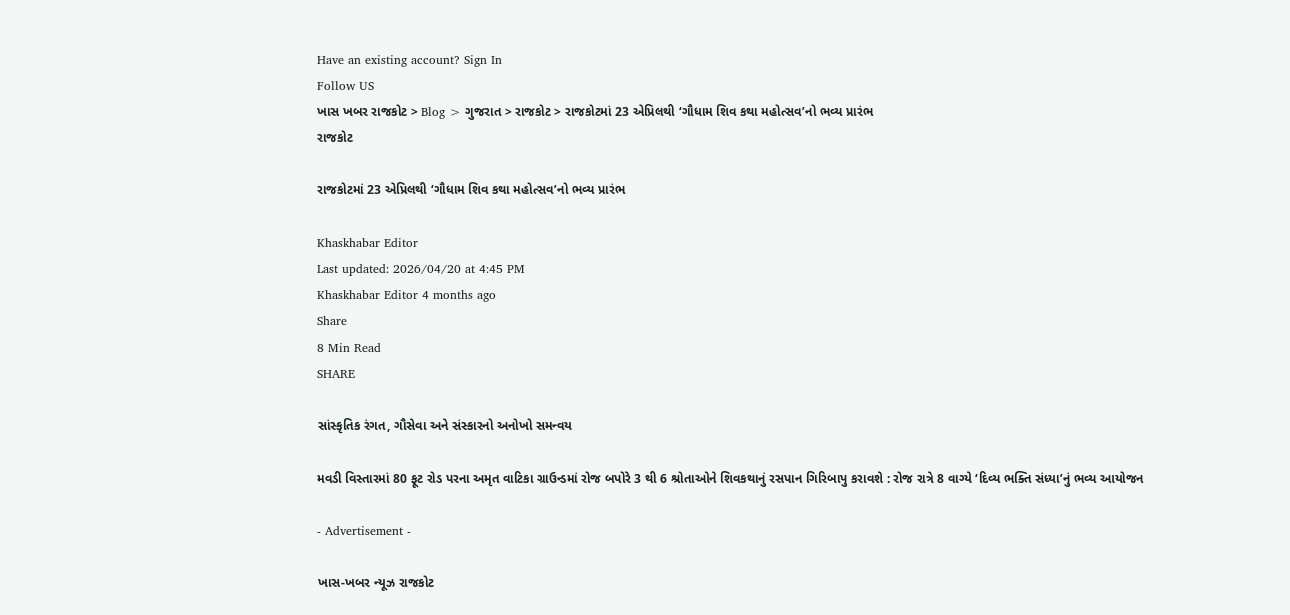Have an existing account? Sign In
Follow US
ખાસ ખબર રાજકોટ > Blog > ગુજરાત > રાજકોટ > રાજકોટમાં 23 એપ્રિલથી ‘ગૌધામ શિવ કથા મહોત્સવ’નો ભવ્ય પ્રારંભ
રાજકોટ

રાજકોટમાં 23 એપ્રિલથી ‘ગૌધામ શિવ કથા મહોત્સવ’નો ભવ્ય પ્રારંભ

Khaskhabar Editor
Last updated: 2026/04/20 at 4:45 PM
Khaskhabar Editor 4 months ago
Share
8 Min Read
SHARE

સાંસ્કૃતિક રંગત, ગૌસેવા અને સંસ્કારનો અનોખો સમન્વય

મવડી વિસ્તારમાં 80 ફૂટ રોડ પરના અમૃત વાટિકા ગ્રાઉન્ડમાં રોજ બપોરે 3 થી 6 શ્રોતાઓને શિવકથાનું રસપાન ગિરિબાપુ કરાવશે : રોજ રાત્રે 8 વાગ્યે ‘દિવ્ય ભક્તિ સંધ્યા’નું ભવ્ય આયોજન

- Advertisement -

ખાસ-ખબર ન્યૂઝ રાજકોટ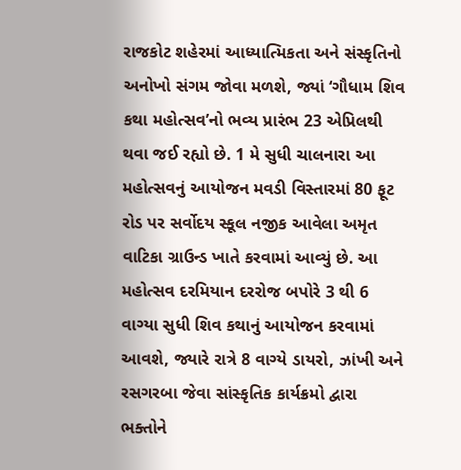રાજકોટ શહેરમાં આધ્યાત્મિકતા અને સંસ્કૃતિનો અનોખો સંગમ જોવા મળશે, જ્યાં ‘ગૌધામ શિવ કથા મહોત્સવ’નો ભવ્ય પ્રારંભ 23 એપ્રિલથી થવા જઈ રહ્યો છે. 1 મે સુધી ચાલનારા આ મહોત્સવનું આયોજન મવડી વિસ્તારમાં 80 ફૂટ રોડ પર સર્વોદય સ્કૂલ નજીક આવેલા અમૃત વાટિકા ગ્રાઉન્ડ ખાતે કરવામાં આવ્યું છે. આ મહોત્સવ દરમિયાન દરરોજ બપોરે 3 થી 6 વાગ્યા સુધી શિવ કથાનું આયોજન કરવામાં આવશે, જ્યારે રાત્રે 8 વાગ્યે ડાયરો, ઝાંખી અને રસગરબા જેવા સાંસ્કૃતિક કાર્યક્રમો દ્વારા ભક્તોને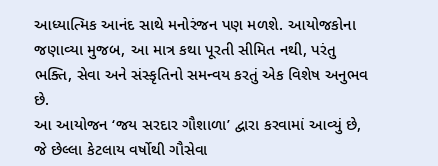આધ્યાત્મિક આનંદ સાથે મનોરંજન પણ મળશે. આયોજકોના જણાવ્યા મુજબ, આ માત્ર કથા પૂરતી સીમિત નથી, પરંતુ ભક્તિ, સેવા અને સંસ્કૃતિનો સમન્વય કરતું એક વિશેષ અનુભવ છે.
આ આયોજન ‘જય સરદાર ગૌશાળા’ દ્વારા કરવામાં આવ્યું છે, જે છેલ્લા કેટલાય વર્ષોથી ગૌસેવા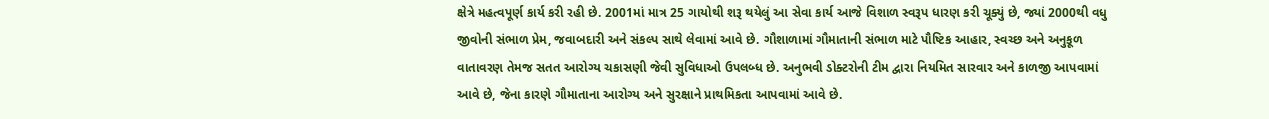ક્ષેત્રે મહત્વપૂર્ણ કાર્ય કરી રહી છે. 2001માં માત્ર 25 ગાયોથી શરૂ થયેલું આ સેવા કાર્ય આજે વિશાળ સ્વરૂપ ધારણ કરી ચૂક્યું છે, જ્યાં 2000થી વધુ જીવોની સંભાળ પ્રેમ, જવાબદારી અને સંકલ્પ સાથે લેવામાં આવે છે. ગૌશાળામાં ગૌમાતાની સંભાળ માટે પૌષ્ટિક આહાર, સ્વચ્છ અને અનુકૂળ વાતાવરણ તેમજ સતત આરોગ્ય ચકાસણી જેવી સુવિધાઓ ઉપલબ્ધ છે. અનુભવી ડોક્ટરોની ટીમ દ્વારા નિયમિત સારવાર અને કાળજી આપવામાં આવે છે, જેના કારણે ગૌમાતાના આરોગ્ય અને સુરક્ષાને પ્રાથમિકતા આપવામાં આવે છે.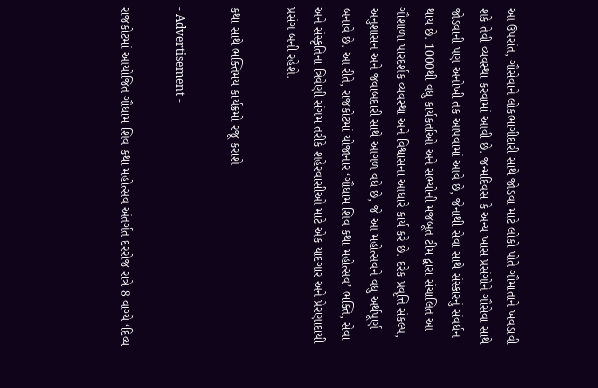આ ઉપરાંત, ગૌસેવાને લોકભાગીદારી સાથે જોડવા માટે લોકો પોતે ગૌમાતાને ખવડાવી શકે તેવી વ્યવસ્થા કરવામાં આવી છે. જન્મદિવસ કે અન્ય ખાસ પ્રસંગોને ગૌસેવા સાથે જોડવાની પણ અનોખી તક આપવામાં આવે છે, જેનાથી સેવા સાથે સંસ્કારનું સંવર્ધન થાય છે. 1000થી વધુ કાર્યકર્તાઓ અને સભ્યોની મજબૂત ટીમ દ્વારા સંચાલિત આ ગૌશાળા પારદર્શક વ્યવસ્થા અને વિશ્વાસના આધારે કાર્ય કરે છે. દરેક પ્રવૃત્તિ સંકલ્પ, અનુશાસન અને જવાબદારી સાથે આગળ વધે છે, જે આ મહોત્સવને વધુ અર્થપૂર્ણ બનાવે છે. આ રીતે, રાજકોટમાં યોજાનાર ‘ગૌધામ શિવ કથા મહોત્સવ’ ભક્તિ, સેવા અને સંસ્કૃતિના ત્રિવેણી સંગમ તરીકે શહેરવાસીઓ માટે એક યાદગાર અને પ્રેરણાદાયી પ્રસંગ બની રહેશે.

કથા સાથે ભક્તિમય કાર્યક્રમો રજૂ કરાશે

- Advertisement -

રાજકોટમાં આયોજિત ગૌધામ શિવ કથા મહોત્સવ અંતર્ગત દરરોજ રાત્રે 8 વાગ્યે ‘દિવ્ય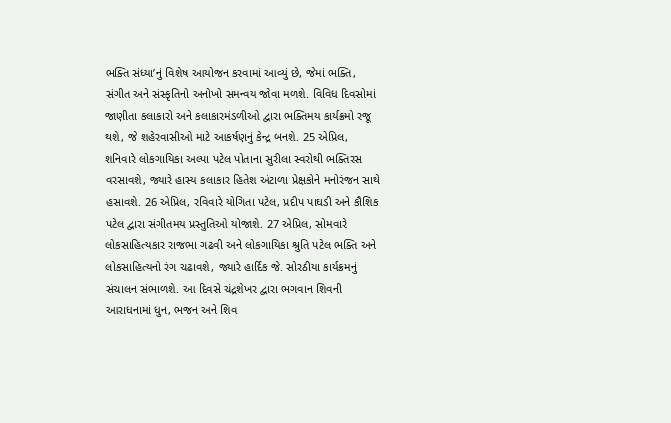ભક્તિ સંધ્યા’નું વિશેષ આયોજન કરવામાં આવ્યું છે, જેમાં ભક્તિ, સંગીત અને સંસ્કૃતિનો અનોખો સમન્વય જોવા મળશે. વિવિધ દિવસોમાં જાણીતા કલાકારો અને કલાકારમંડળીઓ દ્વારા ભક્તિમય કાર્યક્રમો રજૂ થશે, જે શહેરવાસીઓ માટે આકર્ષણનું કેન્દ્ર બનશે. 25 એપ્રિલ, શનિવારે લોકગાયિકા અલ્પા પટેલ પોતાના સુરીલા સ્વરોથી ભક્તિરસ વરસાવશે, જ્યારે હાસ્ય કલાકાર હિતેશ અંટાળા પ્રેક્ષકોને મનોરંજન સાથે હસાવશે. 26 એપ્રિલ, રવિવારે યોગિતા પટેલ, પ્રદીપ પાઘડી અને કૌશિક પટેલ દ્વારા સંગીતમય પ્રસ્તુતિઓ યોજાશે. 27 એપ્રિલ, સોમવારે લોકસાહિત્યકાર રાજભા ગઢવી અને લોકગાયિકા શ્રુતિ પટેલ ભક્તિ અને લોકસાહિત્યનો રંગ ચઢાવશે, જ્યારે હાર્દિક જે. સોરઠીયા કાર્યક્રમનું સંચાલન સંભાળશે. આ દિવસે ચંદ્રશેખર દ્વારા ભગવાન શિવની આરાધનામાં ધુન, ભજન અને શિવ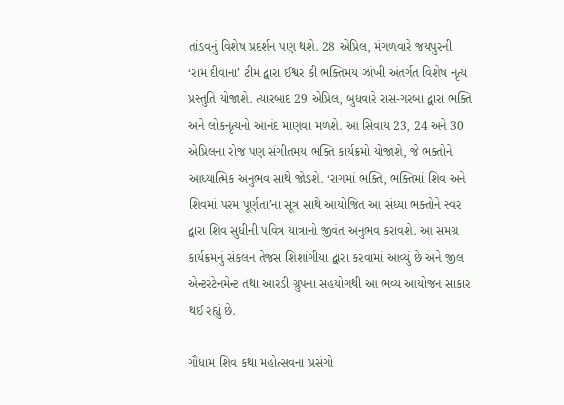તાંડવનું વિશેષ પ્રદર્શન પણ થશે. 28 એપ્રિલ, મંગળવારે જયપુરની ‘રામ દીવાના’ ટીમ દ્વારા ઈશ્વર કી ભક્તિમય ઝાંખી અંતર્ગત વિશેષ નૃત્ય પ્રસ્તુતિ યોજાશે. ત્યારબાદ 29 એપ્રિલ, બુધવારે રાસ-ગરબા દ્વારા ભક્તિ અને લોકનૃત્યનો આનંદ માણવા મળશે. આ સિવાય 23, 24 અને 30 એપ્રિલના રોજ પણ સંગીતમય ભક્તિ કાર્યક્રમો યોજાશે, જે ભક્તોને આધ્યાત્મિક અનુભવ સાથે જોડશે. ‘રાગમાં ભક્તિ, ભક્તિમાં શિવ અને શિવમાં પરમ પૂર્ણતા’ના સૂત્ર સાથે આયોજિત આ સંધ્યા ભક્તોને સ્વર દ્વારા શિવ સુધીની પવિત્ર યાત્રાનો જીવંત અનુભવ કરાવશે. આ સમગ્ર કાર્યક્રમનું સંકલન તેજસ શિશાંગીયા દ્વારા કરવામાં આવ્યું છે અને જીલ એન્ટરટેનમેન્ટ તથા આરડી ગ્રુપના સહયોગથી આ ભવ્ય આયોજન સાકાર થઈ રહ્યું છે.

ગૌધામ શિવ કથા મહોત્સવના પ્રસંગો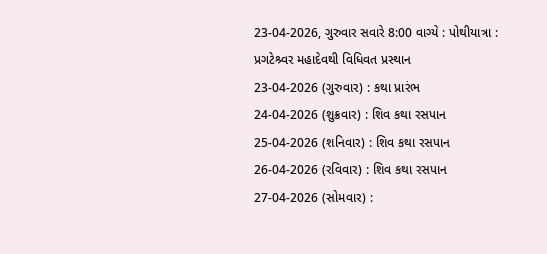23-04-2026, ગુરુવાર સવારે 8:00 વાગ્યે : પોથીયાત્રા : પ્રગટેશ્ર્વર મહાદેવથી વિધિવત પ્રસ્થાન
23-04-2026 (ગુરુવાર) : કથા પ્રારંભ
24-04-2026 (શુક્રવાર) : શિવ કથા રસપાન
25-04-2026 (શનિવાર) : શિવ કથા રસપાન
26-04-2026 (રવિવાર) : શિવ કથા રસપાન
27-04-2026 (સોમવાર) :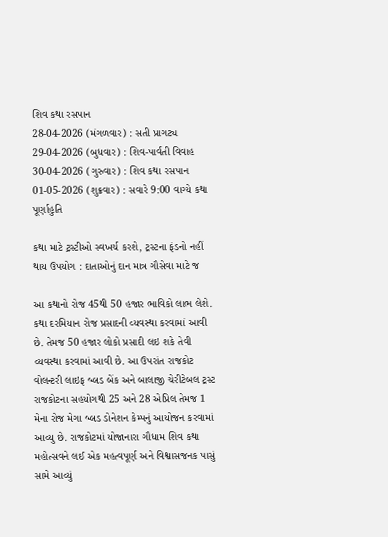શિવ કથા રસપાન
28-04-2026 (મંગળવાર) : સતી પ્રાગટ્ય
29-04-2026 (બુધવાર) : શિવ-પાર્વતી વિવાહ
30-04-2026 (ગુરુવાર) : શિવ કથા રસપાન
01-05-2026 (શુક્રવાર) : સવારે 9:00 વાગ્યે કથા પૂર્ણાહુતિ

કથા માટે ટ્રસ્ટીઓ સ્વખર્ચ કરશે, ટ્રસ્ટના ફંડનો નહીં થાય ઉપયોગ : દાતાઓનું દાન માત્ર ગૌસેવા માટે જ

આ કથાનો રોજ 45થી 50 હજાર ભાવિકો લાભ લેશે. કથા દરમિયાન રોજ પ્રસાદની વ્યવસ્થા કરવામાં આવી છે. તેમજ 50 હજાર લોકો પ્રસાદી લઇ શકે તેવી વ્યવસ્થા કરવામાં આવી છે. આ ઉપરાંત રાજકોટ વોલન્ટરી લાઇફ બ્લડ બેંક અને બાલાજી ચેરીટેબલ ટ્રસ્ટ રાજકોટના સહયોગથી 25 અને 28 એપ્રિલ તેમજ 1 મેના રોજ મેગા બ્લડ ડોનેશન કેમ્પનું આયોજન કરવામાં આવ્યુ છે. રાજકોટમાં યોજાનારા ગૌધામ શિવ કથા મહોત્સવને લઈ એક મહત્વપૂર્ણ અને વિશ્વાસજનક પાસું સામે આવ્યું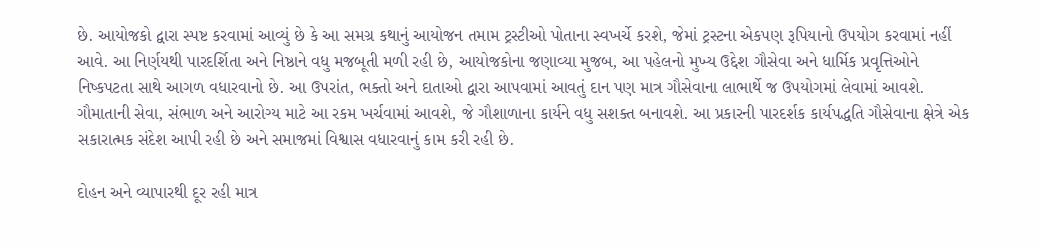છે. આયોજકો દ્વારા સ્પષ્ટ કરવામાં આવ્યું છે કે આ સમગ્ર કથાનું આયોજન તમામ ટ્રસ્ટીઓ પોતાના સ્વખર્ચે કરશે, જેમાં ટ્રસ્ટના એકપણ રૂપિયાનો ઉપયોગ કરવામાં નહીં આવે. આ નિર્ણયથી પારદર્શિતા અને નિષ્ઠાને વધુ મજબૂતી મળી રહી છે, આયોજકોના જણાવ્યા મુજબ, આ પહેલનો મુખ્ય ઉદ્દેશ ગૌસેવા અને ધાર્મિક પ્રવૃત્તિઓને નિષ્કપટતા સાથે આગળ વધારવાનો છે. આ ઉપરાંત, ભક્તો અને દાતાઓ દ્વારા આપવામાં આવતું દાન પણ માત્ર ગૌસેવાના લાભાર્થે જ ઉપયોગમાં લેવામાં આવશે. ગૌમાતાની સેવા, સંભાળ અને આરોગ્ય માટે આ રકમ ખર્ચવામાં આવશે, જે ગૌશાળાના કાર્યને વધુ સશક્ત બનાવશે. આ પ્રકારની પારદર્શક કાર્યપદ્ધતિ ગૌસેવાના ક્ષેત્રે એક સકારાત્મક સંદેશ આપી રહી છે અને સમાજમાં વિશ્વાસ વધારવાનું કામ કરી રહી છે.

દોહન અને વ્યાપારથી દૂર રહી માત્ર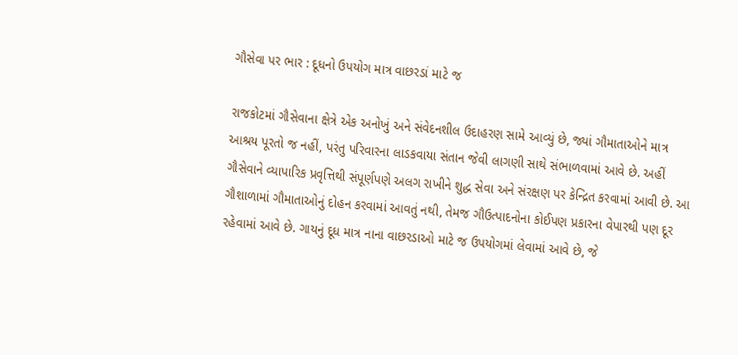ગૌસેવા પર ભાર : દૂધનો ઉપયોગ માત્ર વાછરડાં માટે જ

રાજકોટમાં ગૌસેવાના ક્ષેત્રે એક અનોખું અને સંવેદનશીલ ઉદાહરણ સામે આવ્યું છે, જ્યાં ગૌમાતાઓને માત્ર આશ્રય પૂરતો જ નહીં, પરંતુ પરિવારના લાડકવાયા સંતાન જેવી લાગણી સાથે સંભાળવામાં આવે છે. અહીં ગૌસેવાને વ્યાપારિક પ્રવૃત્તિથી સંપૂર્ણપણે અલગ રાખીને શુદ્ધ સેવા અને સંરક્ષણ પર કેન્દ્રિત કરવામાં આવી છે. આ ગૌશાળામાં ગૌમાતાઓનું દોહન કરવામાં આવતું નથી, તેમજ ગૌઉત્પાદનોના કોઈપણ પ્રકારના વેપારથી પણ દૂર રહેવામાં આવે છે. ગાયનું દૂધ માત્ર નાના વાછરડાઓ માટે જ ઉપયોગમાં લેવામાં આવે છે, જે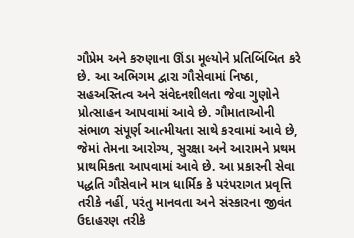ગૌપ્રેમ અને કરુણાના ઊંડા મૂલ્યોને પ્રતિબિંબિત કરે છે. આ અભિગમ દ્વારા ગૌસેવામાં નિષ્ઠા, સહઅસ્તિત્વ અને સંવેદનશીલતા જેવા ગુણોને પ્રોત્સાહન આપવામાં આવે છે. ગૌમાતાઓની સંભાળ સંપૂર્ણ આત્મીયતા સાથે કરવામાં આવે છે, જેમાં તેમના આરોગ્ય, સુરક્ષા અને આરામને પ્રથમ પ્રાથમિકતા આપવામાં આવે છે. આ પ્રકારની સેવા પદ્ધતિ ગૌસેવાને માત્ર ધાર્મિક કે પરંપરાગત પ્રવૃત્તિ તરીકે નહીં, પરંતુ માનવતા અને સંસ્કારના જીવંત ઉદાહરણ તરીકે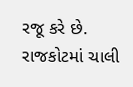રજૂ કરે છે. રાજકોટમાં ચાલી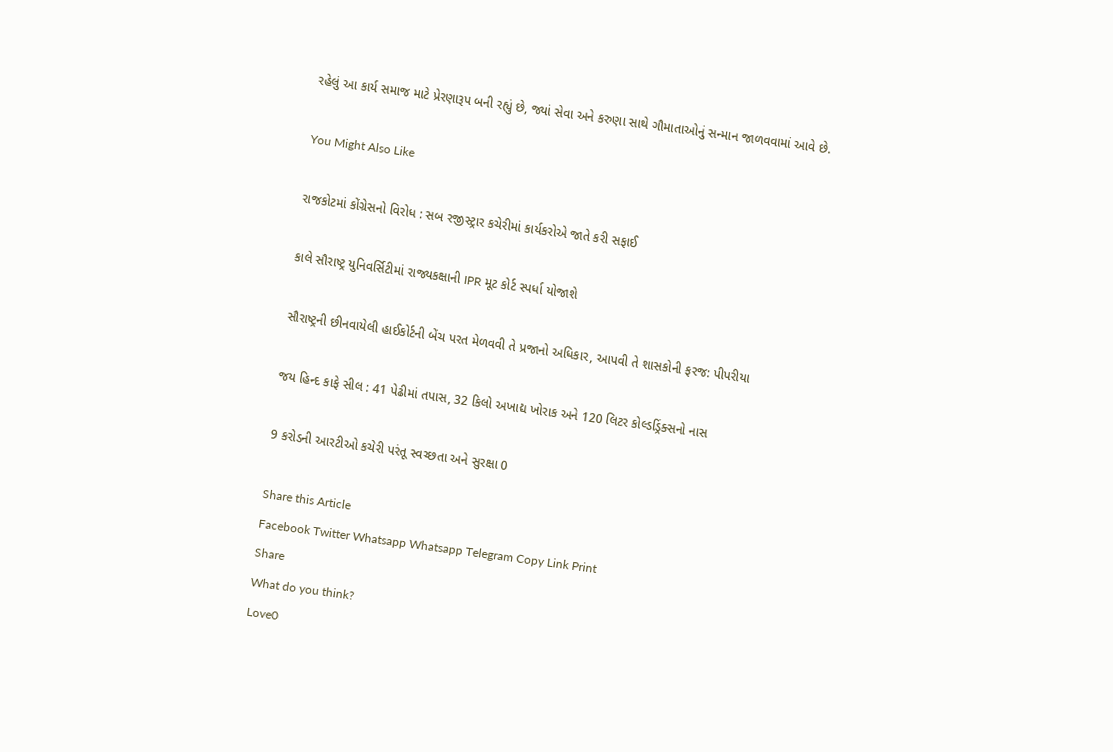રહેલું આ કાર્ય સમાજ માટે પ્રેરણારૂપ બની રહ્યું છે, જ્યાં સેવા અને કરુણા સાથે ગૌમાતાઓનું સન્માન જાળવવામાં આવે છે.

You Might Also Like

રાજકોટમાં કોંગ્રેસનો વિરોધ : સબ રજીસ્ટ્રાર કચેરીમાં કાર્યકરોએ જાતે કરી સફાઈ

કાલે સૌરાષ્ટ્ર યુનિવર્સિટીમાં રાજ્યકક્ષાની IPR મૂટ કોર્ટ સ્પર્ધા યોજાશે

સૌરાષ્ટ્રની છીનવાયેલી હાઈકોર્ટની બેંચ પરત મેળવવી તે પ્રજાનો અધિકાર, આપવી તે શાસકોની ફરજ: પીપરીયા

જય હિન્દ કાફે સીલ : 41 પેઢીમાં તપાસ, 32 કિલો અખાદ્ય ખોરાક અને 120 લિટર કોલ્ડડ્રિંક્સનો નાસ

9 કરોડની આરટીઓ કચેરી પરંતૂ સ્વચ્છતા અને સુરક્ષા 0

Share this Article
Facebook Twitter Whatsapp Whatsapp Telegram Copy Link Print
Share
What do you think?
Love0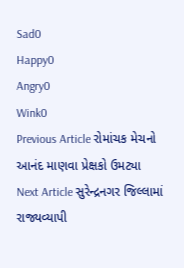Sad0
Happy0
Angry0
Wink0
Previous Article રોમાંચક મેચનો આનંદ માણવા પ્રેક્ષકો ઉમટ્યા
Next Article સુરેન્દ્રનગર જિલ્લામાં રાજ્યવ્યાપી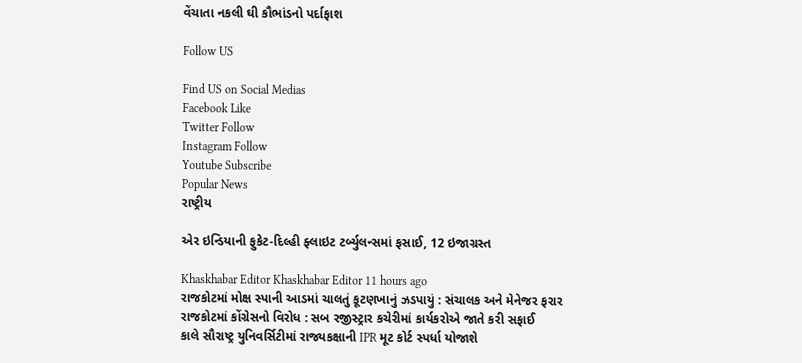વેંચાતા નકલી ઘી કૌભાંડનો પર્દાફાશ

Follow US

Find US on Social Medias
Facebook Like
Twitter Follow
Instagram Follow
Youtube Subscribe
Popular News
રાષ્ટ્રીય

એર ઇન્ડિયાની ફુકેટ-દિલ્હી ફ્લાઇટ ટર્બ્યુલન્સમાં ફસાઈ, 12 ઇજાગ્રસ્ત

Khaskhabar Editor Khaskhabar Editor 11 hours ago
રાજકોટમાં મોક્ષ સ્પાની આડમાં ચાલતું કૂટણખાનું ઝડપાયું : સંચાલક અને મેનેજર ફરાર
રાજકોટમાં કોંગ્રેસનો વિરોધ : સબ રજીસ્ટ્રાર કચેરીમાં કાર્યકરોએ જાતે કરી સફાઈ
કાલે સૌરાષ્ટ્ર યુનિવર્સિટીમાં રાજ્યકક્ષાની IPR મૂટ કોર્ટ સ્પર્ધા યોજાશે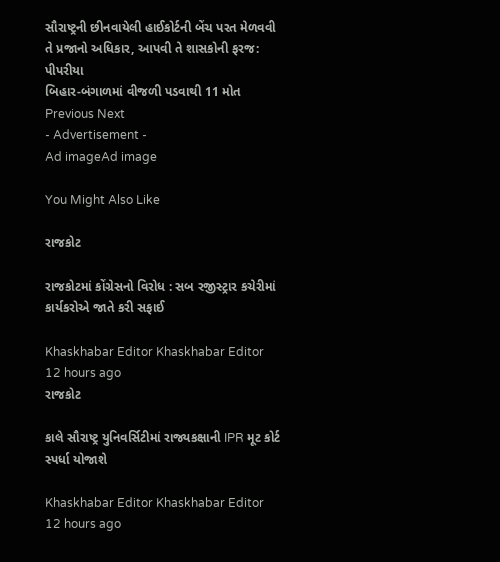સૌરાષ્ટ્રની છીનવાયેલી હાઈકોર્ટની બેંચ પરત મેળવવી તે પ્રજાનો અધિકાર, આપવી તે શાસકોની ફરજ: પીપરીયા
બિહાર-બંગાળમાં વીજળી પડવાથી 11 મોત
Previous Next
- Advertisement -
Ad imageAd image

You Might Also Like

રાજકોટ

રાજકોટમાં કોંગ્રેસનો વિરોધ : સબ રજીસ્ટ્રાર કચેરીમાં કાર્યકરોએ જાતે કરી સફાઈ

Khaskhabar Editor Khaskhabar Editor 12 hours ago
રાજકોટ

કાલે સૌરાષ્ટ્ર યુનિવર્સિટીમાં રાજ્યકક્ષાની IPR મૂટ કોર્ટ સ્પર્ધા યોજાશે

Khaskhabar Editor Khaskhabar Editor 12 hours ago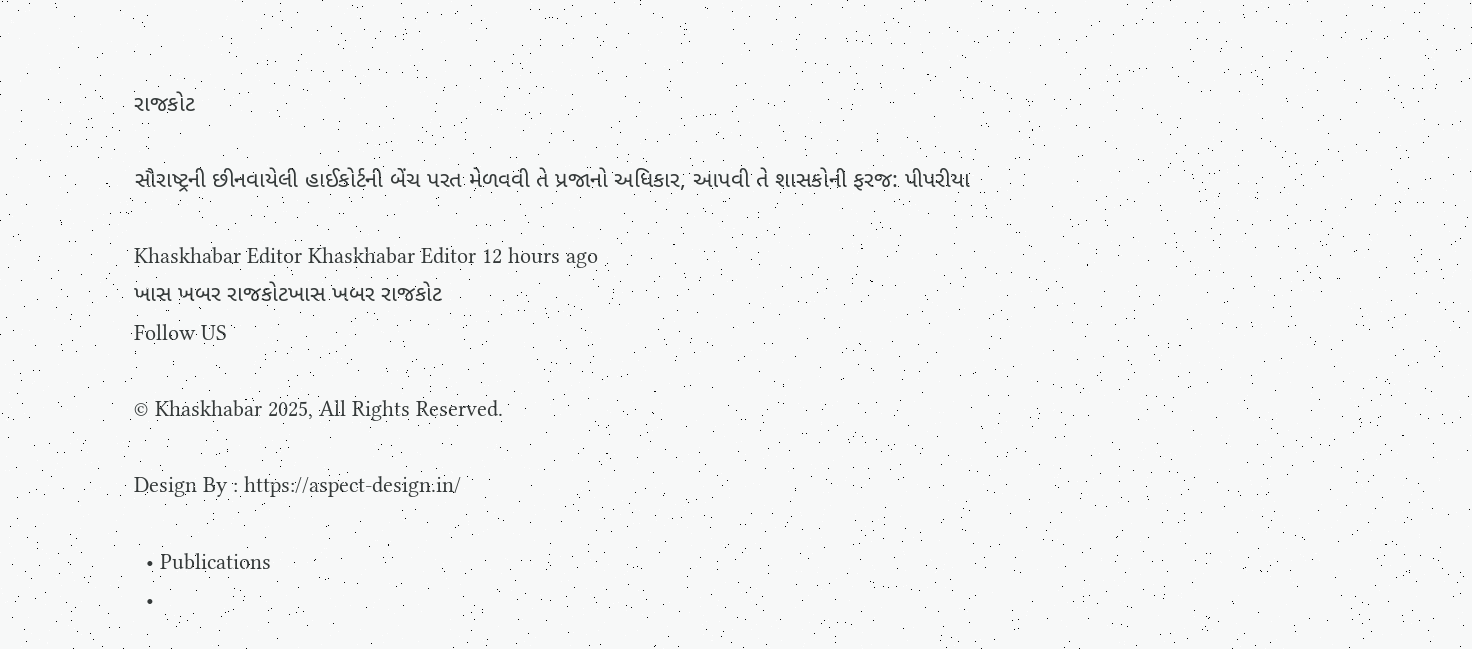રાજકોટ

સૌરાષ્ટ્રની છીનવાયેલી હાઈકોર્ટની બેંચ પરત મેળવવી તે પ્રજાનો અધિકાર, આપવી તે શાસકોની ફરજ: પીપરીયા

Khaskhabar Editor Khaskhabar Editor 12 hours ago
ખાસ ખબર રાજકોટખાસ ખબર રાજકોટ
Follow US

© Khaskhabar 2025, All Rights Reserved.

Design By : https://aspect-design.in/

  • Publications
  •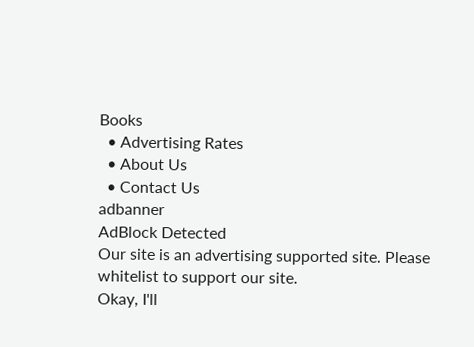Books
  • Advertising Rates
  • About Us
  • Contact Us
adbanner
AdBlock Detected
Our site is an advertising supported site. Please whitelist to support our site.
Okay, I'll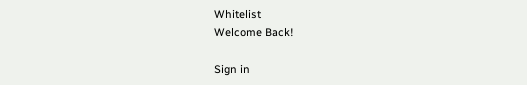Whitelist
Welcome Back!

Sign in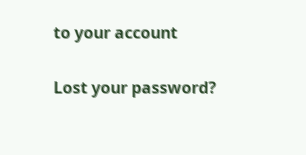to your account

Lost your password?